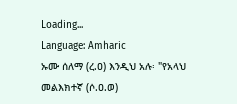Loading...
Language: Amharic
ኡሙ ሰለማ (ረ.ዐ) እንዲህ አሉ፡ "የአላህ መልእክተኛ (ሶ.ዐ.ወ)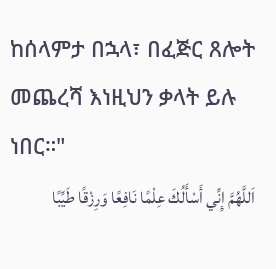ከሰላምታ በኋላ፣ በፈጅር ጸሎት መጨረሻ እነዚህን ቃላት ይሉ ነበር።"
اَللَّهُمَّ إِنِّي أَسْأَلُكَ عِلْمًا نَافِعًا وَرِزْقًا طَيِّبًا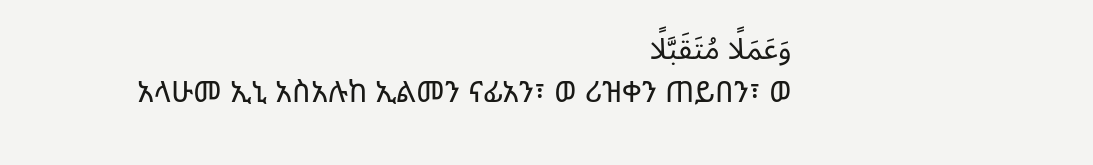وَعَمَلًا مُتَقَبَّلًا
አላሁመ ኢኒ አስአሉከ ኢልመን ናፊአን፣ ወ ሪዝቀን ጠይበን፣ ወ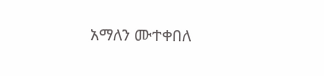አማለን ሙተቀበለ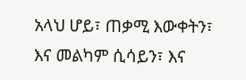አላህ ሆይ፣ ጠቃሚ እውቀትን፣ እና መልካም ሲሳይን፣ እና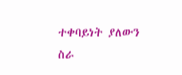ተቀባይነት ያለውን ስራ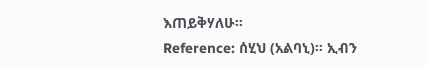እጠይቅሃለሁ።
Reference: ሰሂህ (አልባኒ)። ኢብን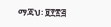ማጃህ፡ ፱፻፳፭